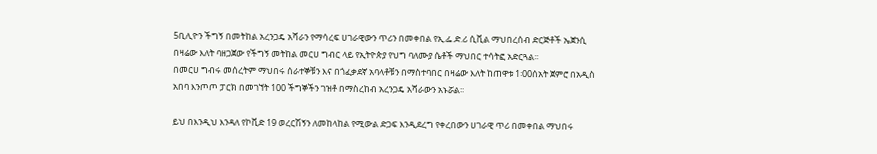5ቢሊዮን ችግኝ በመትከል አረንጋዴ አሻራን የማሳረፍ ሀገራዊውን ጥሪን በመቀበል የኢ.ፌ.ድ.ሪ ሲቪል ማህበረሰብ ድርጅቶች ኤጀንሲ በዛሬው እለት ባዘጋጀው የችግኝ መትከል መርሀ ግብር ላይ የኢትዮጵያ የህግ ባለሙያ ሴቶች ማህበር ተሳትፎ አድርጓል፡፡
በመርሀ ግብሩ መሰረትም ማህበሩ ሰራተኞቹን እና በጎፈቃደኛ አባላቶቹን በማስተባበር በዛሬው እለት ከጠዋቱ 1፡00ሰአት ጀምሮ በአዲስ አበባ እንጦጦ ፓርክ በመገኘት 100 ችግኞችን ገዝቶ በማስረከብ አረንጋዴ አሻራውን አኑሯል፡፡

ይህ በእንዲህ እንዳለ የኮቪድ 19 ወረርሽኝን ለመከላከል የሚውል ድጋፍ እንዲደረግ የቀረበውን ሀገራዊ ጥሪ በመቀበል ማህበሩ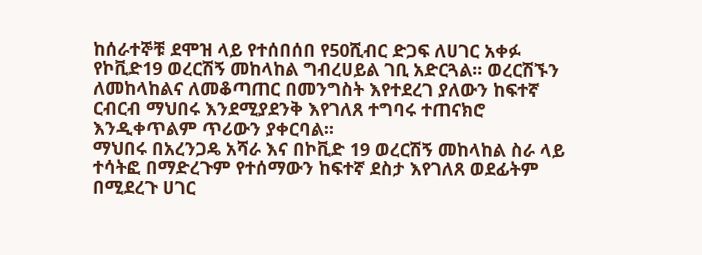ከሰራተኞቹ ደሞዝ ላይ የተሰበሰበ የ50ሺብር ድጋፍ ለሀገር አቀፉ የኮቪድ19 ወረርሽኝ መከላከል ግብረሀይል ገቢ አድርጓል፡፡ ወረርሽኙን ለመከላከልና ለመቆጣጠር በመንግስት እየተደረገ ያለውን ከፍተኛ ርብርብ ማህበሩ እንደሚያደንቅ እየገለጸ ተግባሩ ተጠናክሮ እንዲቀጥልም ጥሪውን ያቀርባል፡፡
ማህበሩ በአረንጋዴ አሻራ እና በኮቪድ 19 ወረርሽኝ መከላከል ስራ ላይ ተሳትፎ በማድረጉም የተሰማውን ከፍተኛ ደስታ እየገለጸ ወደፊትም በሚደረጉ ሀገር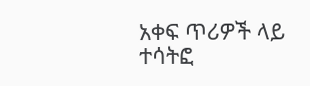አቀፍ ጥሪዎች ላይ ተሳትፎ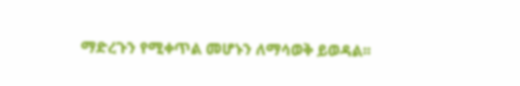ማድረጉን የሚቀጥል መሆኑን ለማሳወቅ ይወዳል፡፡